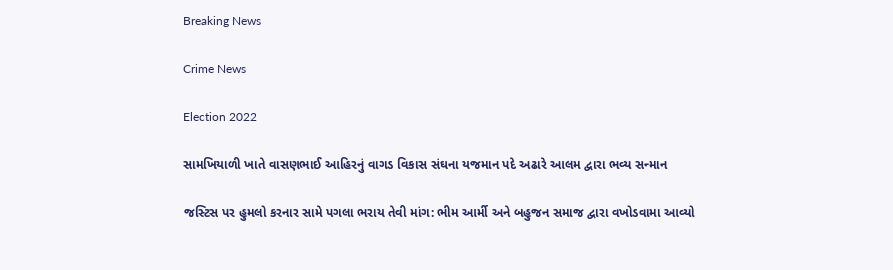Breaking News

Crime News

Election 2022

સામખિયાળી ખાતે વાસણભાઈ આહિરનું વાગડ વિકાસ સંઘના યજમાન પદે અઢારે આલમ દ્વારા ભવ્ય સન્માન

જસ્ટિસ પર હુમલો કરનાર સામે પગલા ભરાય તેવી માંગ: ભીમ આર્મી અને બહુજન સમાજ દ્વારા વખોડવામા આવ્યો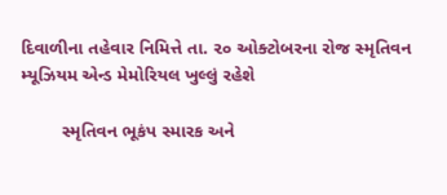દિવાળીના તહેવાર નિમિત્તે તા. ૨૦ ઓક્ટોબરના રોજ સ્મૃતિવન મ્યૂઝિયમ એન્ડ મેમોરિયલ ખુલ્લું રહેશે

        સ્મૃતિવન ભૂકંપ સ્મારક અને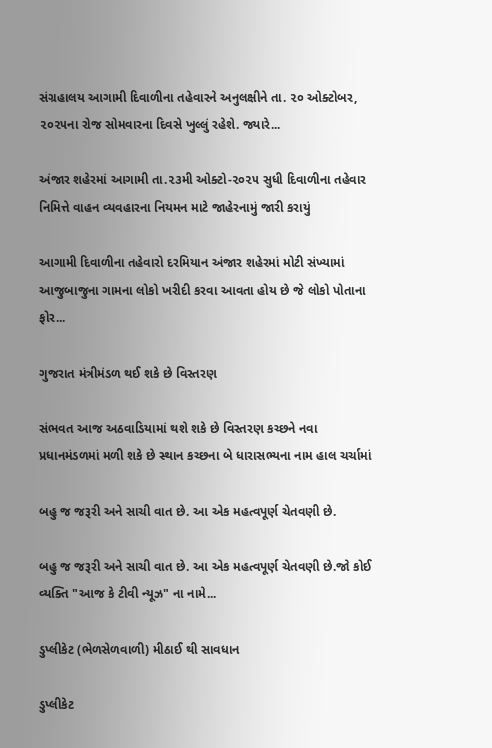સંગ્રહાલય આગામી દિવાળીના તહેવારને અનુલક્ષીને તા. ૨૦ ઓક્ટોબર, ૨૦૨૫ના રોજ સોમવારના દિવસે ખુલ્લું રહેશે. જ્યારે...

અંજાર શહેરમાં આગામી તા.૨૩મી ઓક્ટો-૨૦૨૫ સુધી દિવાળીના તહેવાર નિમિત્તે વાહન વ્યવહારના નિયમન માટે જાહેરનામું જારી કરાયું

આગામી દિવાળીના તહેવારો દરમિયાન અંજાર શહેરમાં મોટી સંખ્યામાં આજુબાજુના ગામના લોકો ખરીદી કરવા આવતા હોય છે જે લોકો પોતાના ફોર...

ગુજરાત મંત્રીમંડળ થઈ શકે છે વિસ્તરણ

સંભવત આજ અઠવાડિયામાં થશે શકે છે વિસ્તરણ કચ્છને નવા પ્રધાનમંડળમાં મળી શકે છે સ્થાન કચ્છના બે ધારાસભ્યના નામ હાલ ચર્ચામાં

બહુ જ જરૂરી અને સાચી વાત છે. આ એક મહત્વપૂર્ણ ચેતવણી છે.

બહુ જ જરૂરી અને સાચી વાત છે. આ એક મહત્વપૂર્ણ ચેતવણી છે.જો કોઈ વ્યક્તિ "આજ કે ટીવી ન્યૂઝ" ના નામે...

ડુપ્લીકેટ (ભેળસેળવાળી) મીઠાઈ થી સાવધાન

ડુપ્લીકેટ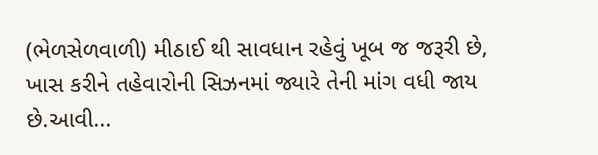(ભેળસેળવાળી) મીઠાઈ થી સાવધાન રહેવું ખૂબ જ જરૂરી છે, ખાસ કરીને તહેવારોની સિઝનમાં જ્યારે તેની માંગ વધી જાય છે.આવી...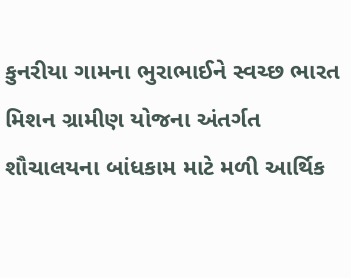કુનરીયા ગામના ભુરાભાઈને સ્વચ્છ ભારત મિશન ગ્રામીણ યોજના અંતર્ગત શૌચાલયના બાંધકામ માટે મળી આર્થિક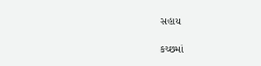સહાય

કચ્છમાં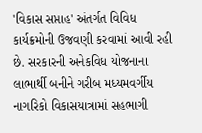'વિકાસ સપ્તાહ' અંતર્ગત વિવિધ કાર્યક્રમોની ઉજવણી કરવામાં આવી રહી છે. સરકારની અનેકવિધ યોજનાના લાભાર્થી બનીને ગરીબ મધ્યમવર્ગીય નાગરિકો વિકાસયાત્રામાં સહભાગી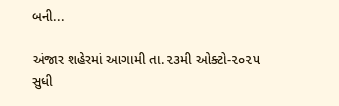બની...

અંજાર શહેરમાં આગામી તા.૨૩મી ઓક્ટો-૨૦૨૫ સુધી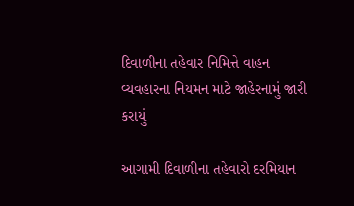દિવાળીના તહેવાર નિમિત્તે વાહન વ્યવહારના નિયમન માટે જાહેરનામું જારી કરાયું

આગામી દિવાળીના તહેવારો દરમિયાન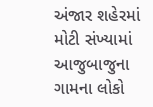અંજાર શહેરમાં મોટી સંખ્યામાં આજુબાજુના ગામના લોકો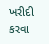ખરીદી કરવા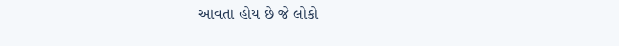આવતા હોય છે જે લોકો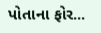પોતાના ફોર...